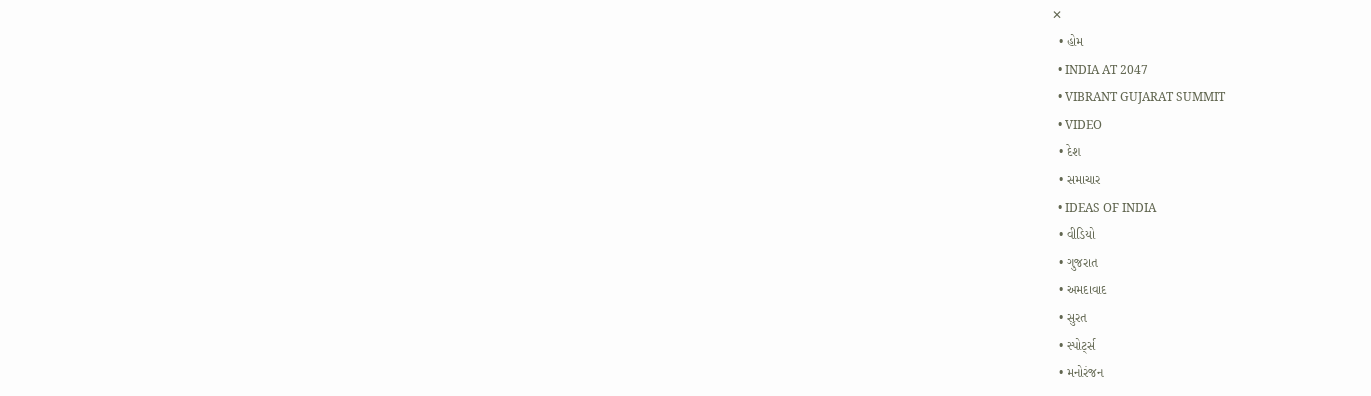✕
  • હોમ
  • INDIA AT 2047
  • VIBRANT GUJARAT SUMMIT
  • VIDEO
  • દેશ
  • સમાચાર
  • IDEAS OF INDIA
  • વીડિયો
  • ગુજરાત
  • અમદાવાદ
  • સુરત
  • સ્પોર્ટ્સ
  • મનોરંજન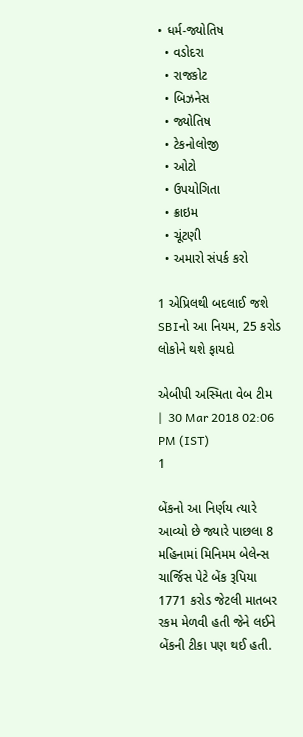• ધર્મ-જ્યોતિષ
  • વડોદરા
  • રાજકોટ
  • બિઝનેસ
  • જ્યોતિષ
  • ટેકનોલોજી
  • ઓટો
  • ઉપયોગિતા
  • ક્રાઇમ
  • ચૂંટણી
  • અમારો સંપર્ક કરો

1 એપ્રિલથી બદલાઈ જશે SBIનો આ નિયમ, 25 કરોડ લોકોને થશે ફાયદો

એબીપી અસ્મિતા વેબ ટીમ   |  30 Mar 2018 02:06 PM (IST)
1

બેંકનો આ નિર્ણય ત્યારે આવ્યો છે જ્યારે પાછલા 8 મહિનામાં મિનિમમ બેલેન્સ ચાર્જિસ પેટે બેંક રૂપિયા 1771 કરોડ જેટલી માતબર રકમ મેળવી હતી જેને લઈને બેંકની ટીકા પણ થઈ હતી.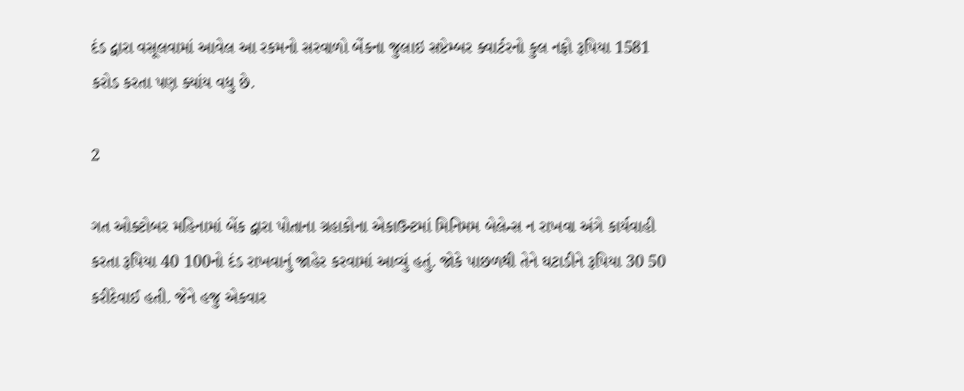દંડ દ્વારા વસૂલવામાં આવેલ આ રકમનો સરવાળો બેંકના જુલાઇ સપ્ટેમ્બર ક્વાર્ટરનો કુલ નફો રૂપિયા 1581 કરોડ કરતા પણ ક્યાંય વધુ છે.

2

ગત ઓક્ટોબર મહિનામાં બેંક દ્વારા પોતાના ગ્રહાકોના એકાઉન્ટમાં મિનિમમ બેલેન્સ ન રાખવા અંગે કાર્યવાહી કરતા રૂપિયા 40 100નો દંડ રાખવાનું જાહેર કરવામાં આવ્યું હતું. જોકે પાછળથી તેને ઘટાડીને રૂપિયા 30 50 કરીદેવાઈ હતી. જેને હજુ એકવાર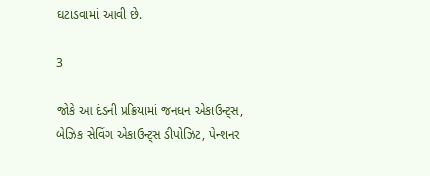ઘટાડવામાં આવી છે.

3

જોકે આ દંડની પ્રક્રિયામાં જનધન એકાઉન્ટ્સ, બેઝિક સેવિંગ એકાઉન્ટ્સ ડીપોઝિટ, પેન્શનર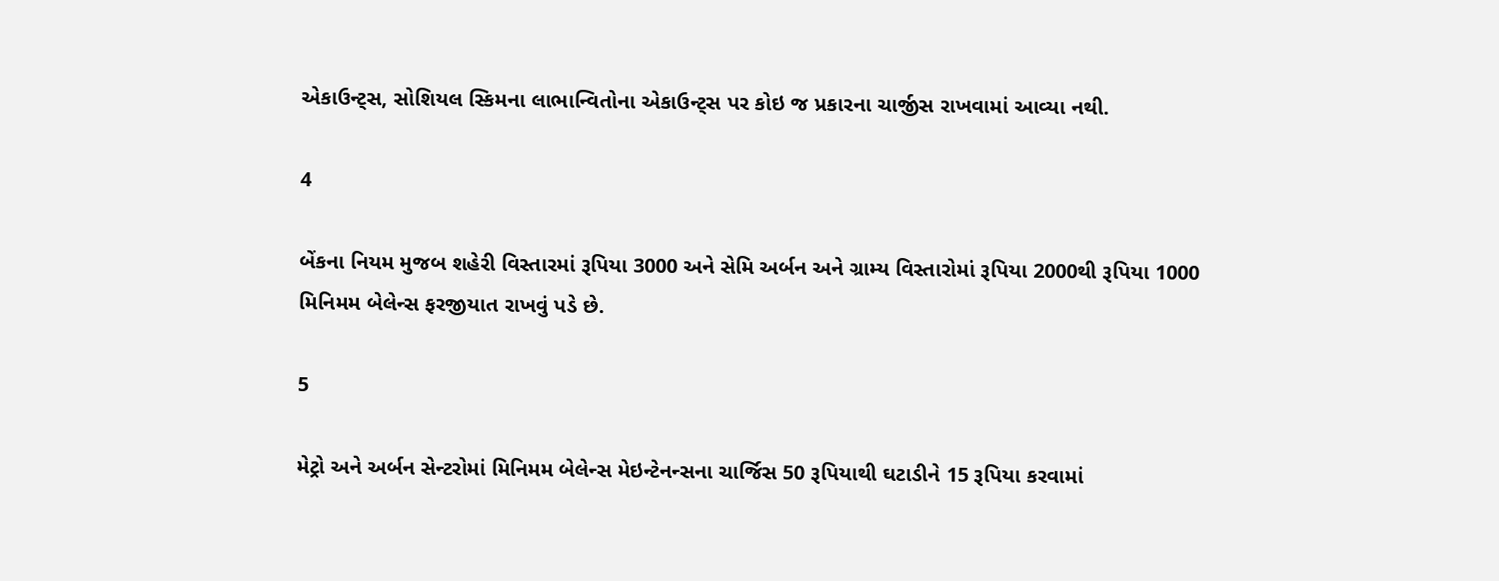એકાઉન્ટ્સ, સોશિયલ સ્કિમના લાભાન્વિતોના એકાઉન્ટ્સ પર કોઇ જ પ્રકારના ચાર્જીસ રાખવામાં આવ્યા નથી.

4

બેંકના નિયમ મુજબ શહેરી વિસ્તારમાં રૂપિયા 3000 અને સેમિ અર્બન અને ગ્રામ્ય વિસ્તારોમાં રૂપિયા 2000થી રૂપિયા 1000 મિનિમમ બેલેન્સ ફરજીયાત રાખવું પડે છે.

5

મેટ્રો અને અર્બન સેન્ટરોમાં મિનિમમ બેલેન્સ મેઇન્ટેનન્સના ચાર્જિસ 50 રૂપિયાથી ઘટાડીને 15 રૂપિયા કરવામાં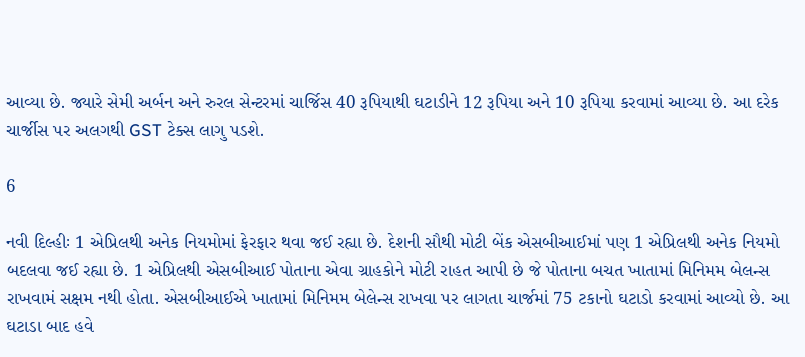આવ્યા છે. જ્યારે સેમી અર્બન અને રુરલ સેન્ટરમાં ચાર્જિસ 40 રૂપિયાથી ઘટાડીને 12 રૂપિયા અને 10 રૂપિયા કરવામાં આવ્યા છે. આ દરેક ચાર્જીસ પર અલગથી GST ટેક્સ લાગુ પડશે.

6

નવી દિલ્હીઃ 1 એપ્રિલથી અનેક નિયમોમાં ફેરફાર થવા જઈ રહ્યા છે. દેશની સૌથી મોટી બેંક એસબીઆઈમાં પણ 1 એપ્રિલથી અનેક નિયમો બદલવા જઈ રહ્યા છે. 1 એપ્રિલથી એસબીઆઈ પોતાના એવા ગ્રાહકોને મોટી રાહત આપી છે જે પોતાના બચત ખાતામાં મિનિમમ બેલન્સ રાખવામં સક્ષમ નથી હોતા. એસબીઆઈએ ખાતામાં મિનિમમ બેલેન્સ રાખવા પર લાગતા ચાર્જમાં 75 ટકાનો ઘટાડો કરવામાં આવ્યો છે. આ ઘટાડા બાદ હવે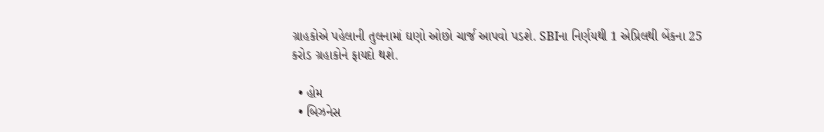ગ્રાહકોએ પહેલાની તુલનામાં ઘણો ઓછો ચાર્જ આપવો પડશે. SBIના નિર્ણયથી 1 એપ્રિલથી બેંકના 25 કરોડ ગ્રહાકોને ફાયદો થશે.

  • હોમ
  • બિઝનેસ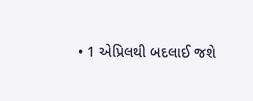• 1 એપ્રિલથી બદલાઈ જશે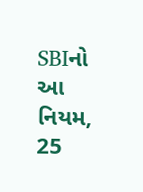SBIનો આ નિયમ, 25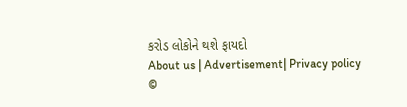કરોડ લોકોને થશે ફાયદો
About us | Advertisement| Privacy policy
©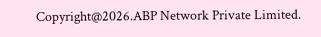Copyright@2026.ABP Network Private Limited.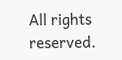All rights reserved.